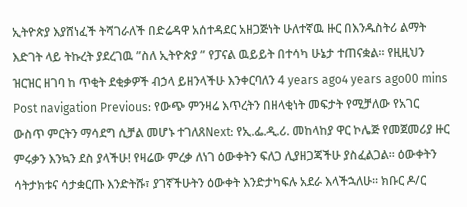ኢትዮጵያ እያሸነፈች ትሻገራለች በድሬዳዋ አሰተዳደር አዘጋጅነት ሁለተኛዉ ዙር በእንዱስትሪ ልማት እድገት ላይ ትኩረት ያደረገዉ ”ስለ ኢትዮጵያ ” የፓናል ዉይይት በተሳካ ሁኔታ ተጠናቋል። የዚዚህን ዝርዝር ዘገባ ከ ጥቂት ደቂቃዎች ብኃላ ይዘንላችሁ እንቀርባለን 4 years ago4 years ago00 mins Post navigation Previous: የውጭ ምንዛሬ እጥረትን በዘላቂነት መፍታት የሚቻለው የአገር ውስጥ ምርትን ማሳደግ ሲቻል መሆኑ ተገለጸNext: የኢ.ፌ.ዲ.ሪ. መከላከያ ዋር ኮሌጅ የመጀመሪያ ዙር ምሩቃን እንኳን ደስ ያላችሁ! የዛሬው ምረቃ ለነገ ዕውቀትን ፍለጋ ሊያዘጋጃችሁ ያስፈልጋል። ዕውቀትን ሳትታክቱና ሳታቋርጡ እንድትሹ፣ ያገኛችሁትን ዕውቀት እንድታካፍሉ አደራ እላችኋለሁ። ክቡር ዶ/ር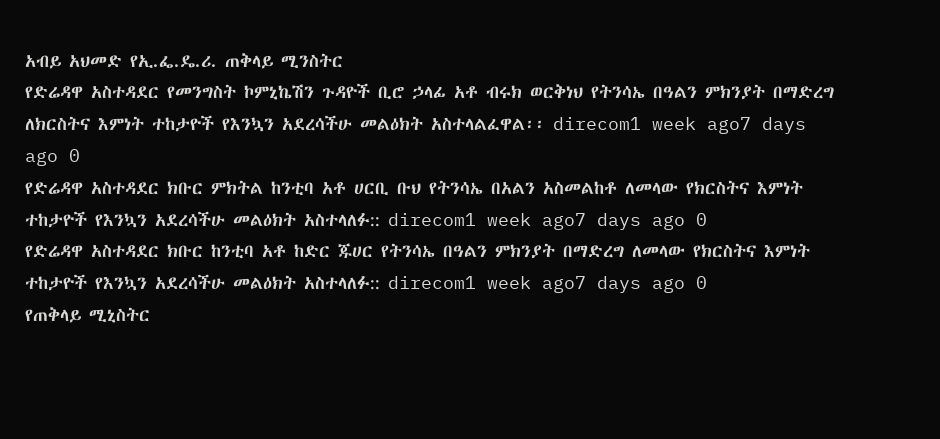አብይ አህመድ የኢ.ፌ.ዴ.ሪ. ጠቅላይ ሚንስትር
የድሬዳዋ አስተዳደር የመንግስት ኮምኒኬሽን ጉዳዮች ቢሮ ኃላፊ አቶ ብሩክ ወርቅነህ የትንሳኤ በዓልን ምክንያት በማድረግ ለክርስትና እምነት ተከታዮች የእንኳን አደረሳችሁ መልዕክት አስተላልፈዋል፡፡ direcom1 week ago7 days ago 0
የድሬዳዋ አስተዳደር ክቡር ምክትል ከንቲባ አቶ ሀርቢ ቡህ የትንሳኤ በአልን አስመልከቶ ለመላው የክርስትና እምነት ተከታዮች የእንኳን አደረሳችሁ መልዕክት አስተላለፉ:: direcom1 week ago7 days ago 0
የድሬዳዋ አስተዳደር ክቡር ከንቲባ አቶ ከድር ጁሀር የትንሳኤ በዓልን ምክንያት በማድረግ ለመላው የክርስትና እምነት ተከታዮች የእንኳን አደረሳችሁ መልዕክት አስተላለፉ:: direcom1 week ago7 days ago 0
የጠቅላይ ሚኒስትር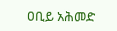ዐቢይ አሕመድ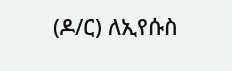(ዶ/ር) ለኢየሱስ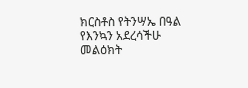ክርስቶስ የትንሣኤ በዓል የእንኳን አደረሳችሁ መልዕክት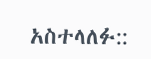አስተላለፉ::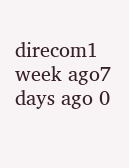direcom1 week ago7 days ago 0